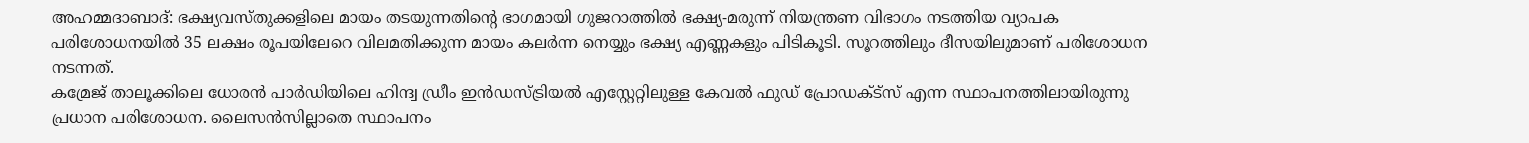അഹമ്മദാബാദ്: ഭക്ഷ്യവസ്തുക്കളിലെ മായം തടയുന്നതിന്റെ ഭാഗമായി ഗുജറാത്തിൽ ഭക്ഷ്യ-മരുന്ന് നിയന്ത്രണ വിഭാഗം നടത്തിയ വ്യാപക പരിശോധനയിൽ 35 ലക്ഷം രൂപയിലേറെ വിലമതിക്കുന്ന മായം കലർന്ന നെയ്യും ഭക്ഷ്യ എണ്ണകളും പിടികൂടി. സൂറത്തിലും ദീസയിലുമാണ് പരിശോധന നടന്നത്.
കമ്രേജ് താലൂക്കിലെ ധോരൻ പാർഡിയിലെ ഹിന്ദ്വ ഡ്രീം ഇൻഡസ്ട്രിയൽ എസ്റ്റേറ്റിലുള്ള കേവൽ ഫുഡ് പ്രോഡക്ട്സ് എന്ന സ്ഥാപനത്തിലായിരുന്നു പ്രധാന പരിശോധന. ലൈസൻസില്ലാതെ സ്ഥാപനം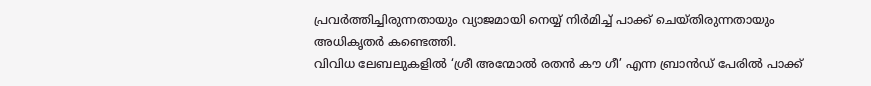പ്രവർത്തിച്ചിരുന്നതായും വ്യാജമായി നെയ്യ് നിർമിച്ച് പാക്ക് ചെയ്തിരുന്നതായും അധികൃതർ കണ്ടെത്തി.
വിവിധ ലേബലുകളിൽ ‘ശ്രീ അന്മോൽ രതൻ കൗ ഗീ’ എന്ന ബ്രാൻഡ് പേരിൽ പാക്ക്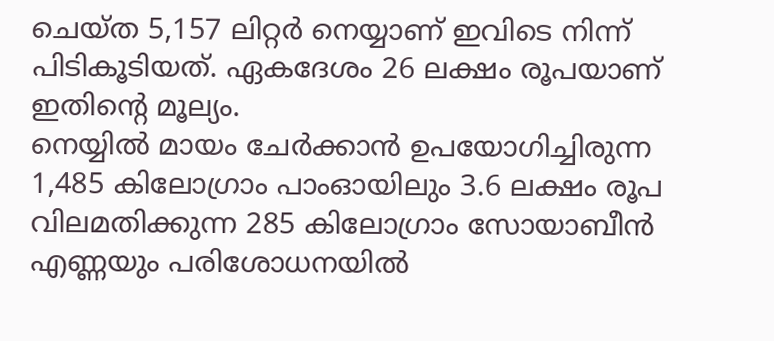ചെയ്ത 5,157 ലിറ്റർ നെയ്യാണ് ഇവിടെ നിന്ന് പിടികൂടിയത്. ഏകദേശം 26 ലക്ഷം രൂപയാണ് ഇതിന്റെ മൂല്യം.
നെയ്യിൽ മായം ചേർക്കാൻ ഉപയോഗിച്ചിരുന്ന 1,485 കിലോഗ്രാം പാംഓയിലും 3.6 ലക്ഷം രൂപ വിലമതിക്കുന്ന 285 കിലോഗ്രാം സോയാബീൻ എണ്ണയും പരിശോധനയിൽ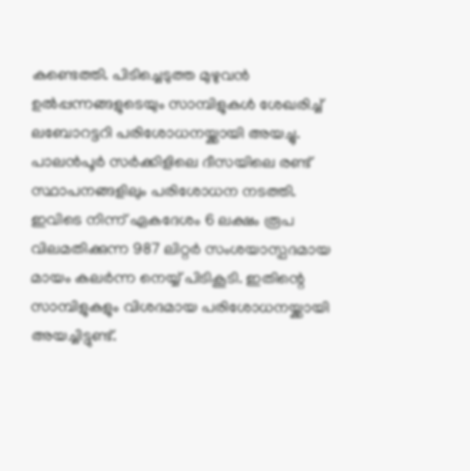കണ്ടെത്തി. പിടിച്ചെടുത്ത മുഴുവൻ ഉൽപ്പന്നങ്ങളുടെയും സാമ്പിളുകൾ ശേഖരിച്ച് ലബോറട്ടറി പരിശോധനയ്ക്കായി അയച്ചു.
പാലൻപൂർ സർക്കിളിലെ ദീസയിലെ രണ്ട് സ്ഥാപനങ്ങളിലും പരിശോധന നടത്തി. ഇവിടെ നിന്ന് ഏകദേശം 6 ലക്ഷം രൂപ വിലമതിക്കുന്ന 987 ലിറ്റർ സംശയാസ്പദമായ മായം കലർന്ന നെയ്യ് പിടികൂടി. ഇതിന്റെ സാമ്പിളുകളും വിശദമായ പരിശോധനയ്ക്കായി അയച്ചിട്ടുണ്ട്.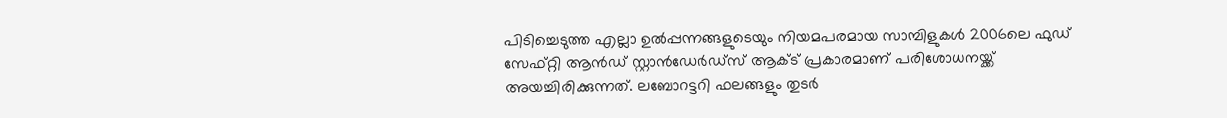പിടിച്ചെടുത്ത എല്ലാ ഉൽപ്പന്നങ്ങളുടെയും നിയമപരമായ സാമ്പിളുകൾ 2006ലെ ഫുഡ് സേഫ്റ്റി ആൻഡ് സ്റ്റാൻഡേർഡ്സ് ആക്ട് പ്രകാരമാണ് പരിശോധനയ്ക്ക് അയച്ചിരിക്കുന്നത്. ലബോറട്ടറി ഫലങ്ങളും തുടർ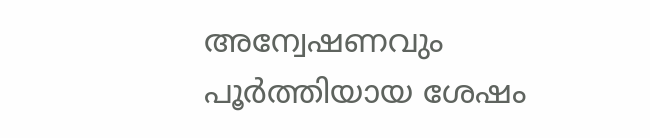അന്വേഷണവും പൂർത്തിയായ ശേഷം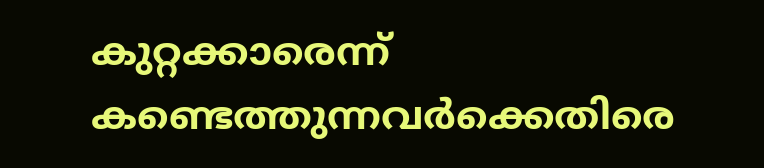കുറ്റക്കാരെന്ന് കണ്ടെത്തുന്നവർക്കെതിരെ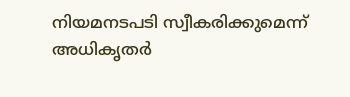നിയമനടപടി സ്വീകരിക്കുമെന്ന് അധികൃതർ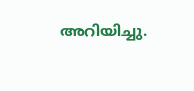അറിയിച്ചു.